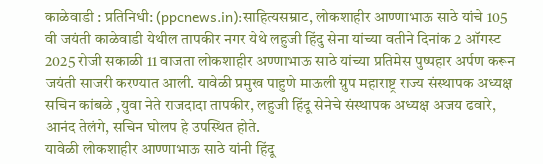काळेवाडी : प्रतिनिधी: (ppcnews.in):साहित्यसम्राट, लोकशाहीर आण्णाभाऊ साठे यांचे 105 वी जयंती काळेवाडी येथील तापकीर नगर येथे लहुजी हिंदु सेना यांच्या वतीने दिनांक 2 ऑगस्ट 2025 रोजी सकाळी 11 वाजता लोकशाहीर अण्णाभाऊ साठे यांच्या प्रतिमेस पुष्पहार अर्पण करून जयंती साजरी करण्यात आली. यावेळी प्रमुख पाहुणे माऊली ग्रुप महाराष्ट्र राज्य संस्थापक अध्यक्ष सचिन कांबळे ,युवा नेते राजदादा तापकीर, लहुजी हिंदू सेनेचे संस्थापक अध्यक्ष अजय ढवारे, आनंद तेलंगे, सचिन घोलप हे उपस्थित होते.
यावेळी लोकशाहीर आण्णाभाऊ साठे यांनी हिंदू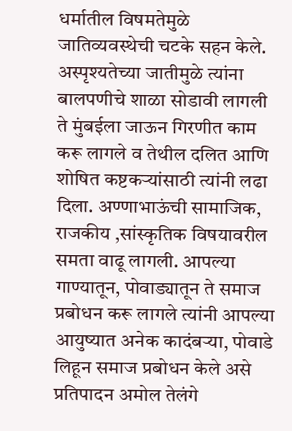धर्मातील विषमतेमुळे जातिव्यवस्थेची चटके सहन केले. अस्पृश्यतेच्या जातीमुळे त्यांना बालपणीचे शाळा सोडावी लागली ते मुंबईला जाऊन गिरणीत काम करू लागले व तेथील दलित आणि शोषित कष्टकऱ्यांसाठी त्यांनी लढा दिला. अण्णाभाऊंची सामाजिक, राजकीय ,सांस्कृतिक विषयावरील समता वाढू लागली. आपल्या गाण्यातून, पोवाड्यातून ते समाज प्रबोधन करू लागले त्यांनी आपल्या आयुष्यात अनेक कादंबऱ्या, पोवाडे लिहून समाज प्रबोधन केले असे प्रतिपादन अमोल तेलंगे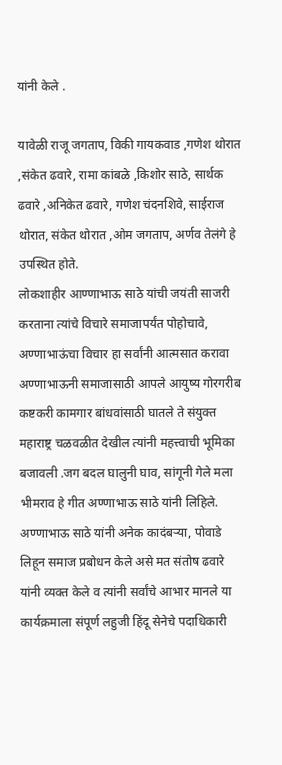यांनी केले .

यावेळी राजू जगताप, विकी गायकवाड ,गणेश थोरात ,संकेत ढवारे, रामा कांबळे ,किशोर साठे, सार्थक ढवारे ,अनिकेत ढवारे, गणेश चंदनशिवे, साईराज थोरात, संकेत थोरात ,ओम जगताप, अर्णव तेलंगे हे उपस्थित होते.
लोकशाहीर आण्णाभाऊ साठे यांची जयंती साजरी करताना त्यांचे विचारे समाजापर्यंत पोहोचावे, अण्णाभाऊंचा विचार हा सर्वांनी आत्मसात करावा अण्णाभाऊनी समाजासाठी आपले आयुष्य गोरगरीब कष्टकरी कामगार बांधवांसाठी घातले ते संयुक्त महाराष्ट्र चळवळीत देखील त्यांनी महत्त्वाची भूमिका बजावली .जग बदल घालुनी घाव, सांगूनी गेले मला भीमराव हे गीत अण्णाभाऊ साठे यांनी लिहिले. अण्णाभाऊ साठे यांनी अनेक कादंबऱ्या, पोवाडे लिहून समाज प्रबोधन केले असे मत संतोष ढवारे यांनी व्यक्त केले व त्यांनी सर्वांचे आभार मानले या कार्यक्रमाला संपूर्ण लहुजी हिंदू सेनेचे पदाधिकारी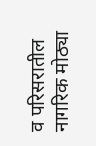व परिसरातील नागरिक मोठ्या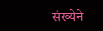संख्येने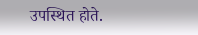उपस्थित होते.